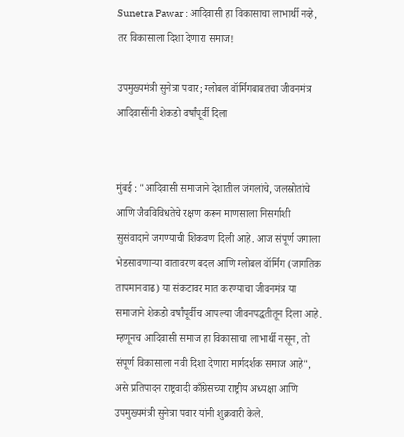Sunetra Pawar : आदिवासी हा विकासाचा लाभार्थी नव्हे, तर विकासाला दिशा देणारा समाज!

उपमुख्यमंत्री सुनेत्रा पवार; ग्लोबल वॉर्मिगबाबतचा जीवनमंत्र आदिवासींनी शेकडो वर्षांपूर्वी दिला


मुंबई : "आदिवासी समाजाने देशातील जंगलांचे, जलस्रोतांचे आणि जैवविविधतेचे रक्षण करून माणसाला निसर्गाशी सुसंवादाने जगण्याची शिकवण दिली आहे. आज संपूर्ण जगाला भेडसावणाऱ्या वातावरण बदल आणि ग्लोबल वॉर्मिग (जागतिक तापमानवाढ) या संकटावर मात करण्याचा जीवनमंत्र या समाजाने शेकडो वर्षांपूर्वीच आपल्या जीवनपद्धतीतून दिला आहे. म्हणूनच आदिवासी समाज हा विकासाचा लाभार्थी नसून, तो संपूर्ण विकासाला नवी दिशा देणारा मार्गदर्शक समाज आहे", असे प्रतिपादन राष्ट्रवादी काँग्रेसच्या राष्ट्रीय अध्यक्षा आणि उपमुख्यमंत्री सुनेत्रा पवार यांनी शुक्रवारी केले.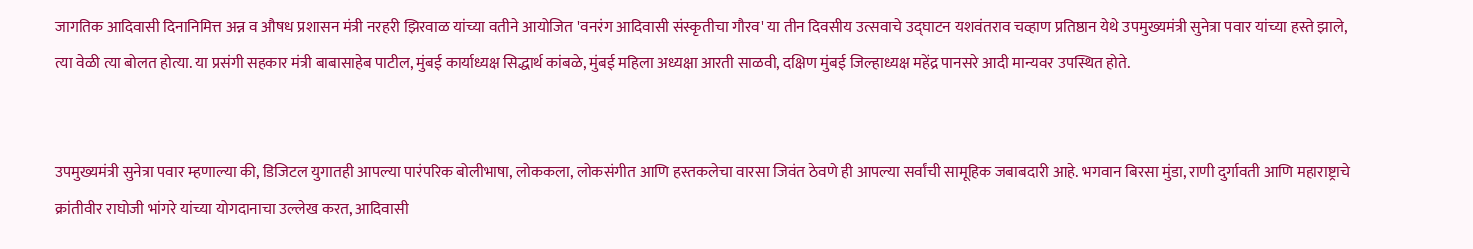जागतिक आदिवासी दिनानिमित्त अन्न व औषध प्रशासन मंत्री नरहरी झिरवाळ यांच्या वतीने आयोजित 'वनरंग आदिवासी संस्कृतीचा गौरव' या तीन दिवसीय उत्सवाचे उद्घाटन यशवंतराव चव्हाण प्रतिष्ठान येथे उपमुख्यमंत्री सुनेत्रा पवार यांच्या हस्ते झाले, त्या वेळी त्या बोलत होत्या. या प्रसंगी सहकार मंत्री बाबासाहेब पाटील, मुंबई कार्याध्यक्ष सिद्धार्थ कांबळे, मुंबई महिला अध्यक्षा आरती साळवी, दक्षिण मुंबई जिल्हाध्यक्ष महेंद्र पानसरे आदी मान्यवर उपस्थित होते.


उपमुख्यमंत्री सुनेत्रा पवार म्हणाल्या की, डिजिटल युगातही आपल्या पारंपरिक बोलीभाषा, लोककला, लोकसंगीत आणि हस्तकलेचा वारसा जिवंत ठेवणे ही आपल्या सर्वांची सामूहिक जबाबदारी आहे. भगवान बिरसा मुंडा, राणी दुर्गावती आणि महाराष्ट्राचे क्रांतीवीर राघोजी भांगरे यांच्या योगदानाचा उल्लेख करत, आदिवासी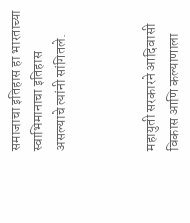समाजाचा इतिहास हा भारताच्या स्वाभिमानाचा इतिहास असल्याचे त्यांनी सांगितले.



महायुती सरकारने आदिवासी विकास आणि कल्याणाला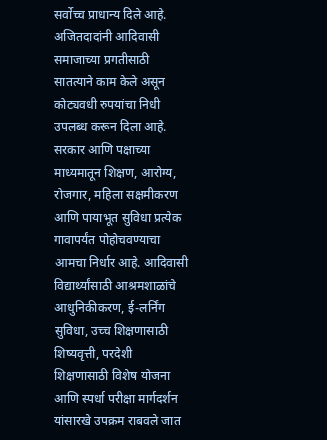सर्वोच्च प्राधान्य दिले आहे. अजितदादांनी आदिवासी समाजाच्या प्रगतीसाठी सातत्याने काम केले असून कोट्यवधी रुपयांचा निधी उपलब्ध करून दिला आहे. सरकार आणि पक्षाच्या माध्यमातून शिक्षण, आरोग्य, रोजगार, महिला सक्षमीकरण आणि पायाभूत सुविधा प्रत्येक गावापर्यंत पोहोचवण्याचा आमचा निर्धार आहे. आदिवासी विद्यार्थ्यांसाठी आश्रमशाळांचे आधुनिकीकरण, ई-लर्निंग सुविधा, उच्च शिक्षणासाठी शिष्यवृत्ती, परदेशी शिक्षणासाठी विशेष योजना आणि स्पर्धा परीक्षा मार्गदर्शन यांसारखे उपक्रम राबवले जात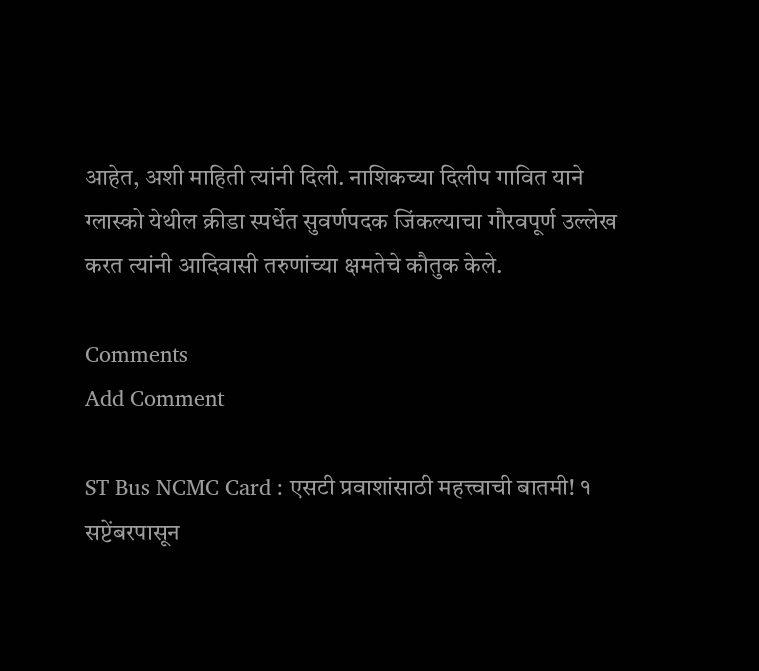आहेत, अशी माहिती त्यांनी दिली. नाशिकच्या दिलीप गावित याने ग्लास्को येथील क्रीडा स्पर्धेत सुवर्णपदक जिंकल्याचा गौरवपूर्ण उल्लेख करत त्यांनी आदिवासी तरुणांच्या क्षमतेचे कौतुक केले.

Comments
Add Comment

ST Bus NCMC Card : एसटी प्रवाशांसाठी महत्त्वाची बातमी! १ सप्टेंबरपासून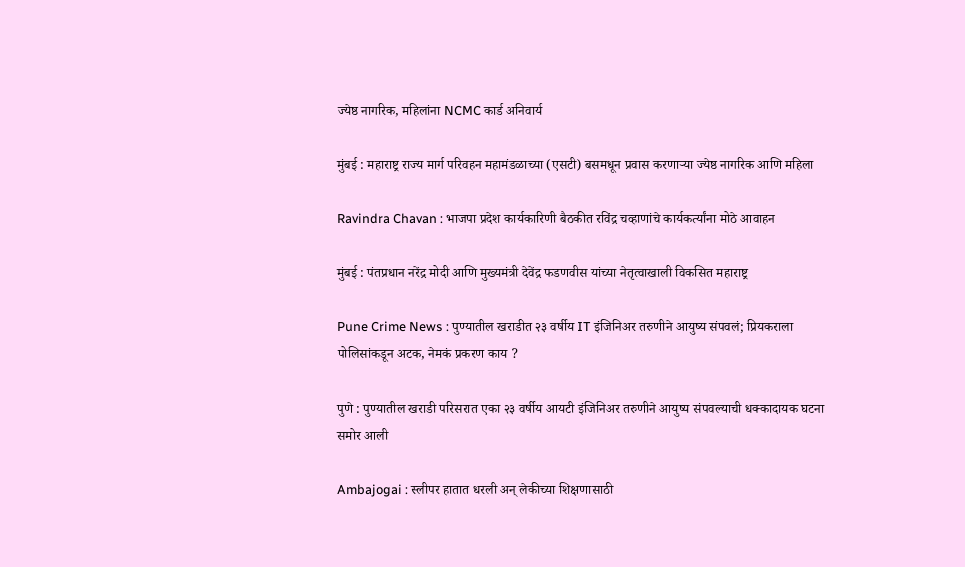ज्येष्ठ नागरिक, महिलांना NCMC कार्ड अनिवार्य

मुंबई : महाराष्ट्र राज्य मार्ग परिवहन महामंडळाच्या (एसटी) बसमधून प्रवास करणाऱ्या ज्येष्ठ नागरिक आणि महिला

Ravindra Chavan : भाजपा प्रदेश कार्यकारिणी बैठकीत रविंद्र चव्हाणांचे कार्यकर्त्यांना मोठे आवाहन

मुंबई : पंतप्रधान नरेंद्र मोदी आणि मुख्यमंत्री देवेंद्र फडणवीस यांच्या नेतृत्वाखाली विकसित महाराष्ट्र

Pune Crime News : पुण्यातील खराडीत २३ वर्षीय IT इंजिनिअर तरुणीने आयुष्य संपवलं; प्रियकराला पोलिसांकडून अटक, नेमकं प्रकरण काय ?

पुणे : पुण्यातील खराडी परिसरात एका २३ वर्षीय आयटी इंजिनिअर तरुणीने आयुष्य संपवल्याची धक्कादायक घटना समोर आली

Ambajogai : स्लीपर हातात धरली अन् लेकीच्या शिक्षणासाठी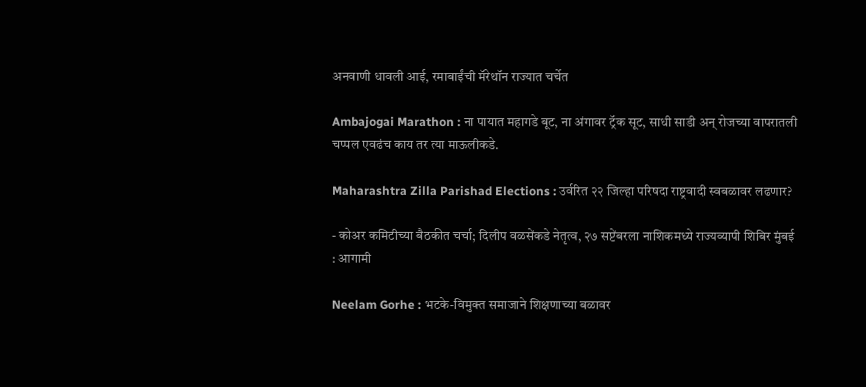अनवाणी धावली आई, रमाबाईंची मॅरेथॉन राज्यात चर्चेत

Ambajogai Marathon : ना पायात महागडे बूट, ना अंगावर ट्रॅक सूट, साधी साडी अन् रोजच्या वापरातली चप्पल एवढंच काय तर त्या माऊलीकडे.

Maharashtra Zilla Parishad Elections : उर्वरित २२ जिल्हा परिषदा राष्ट्रवादी स्वबळावर लढणार?

- कोअर कमिटीच्या बैठकीत चर्चा; दिलीप वळसेंकडे नेतृत्व, २७ सप्टेंबरला नाशिकमध्ये राज्यव्यापी शिबिर मुंबई : आगामी

Neelam Gorhe : भटके-विमुक्त समाजाने शिक्षणाच्या बळावर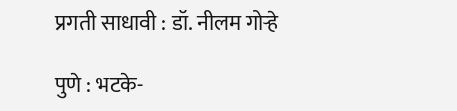प्रगती साधावी : डॉ. नीलम गोऱ्हे

पुणे : भटके-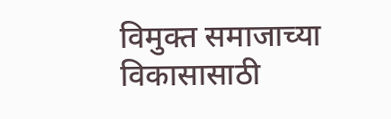विमुक्त समाजाच्या विकासासाठी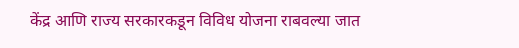केंद्र आणि राज्य सरकारकडून विविध योजना राबवल्या जात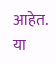आहेत. या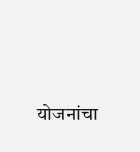योजनांचा